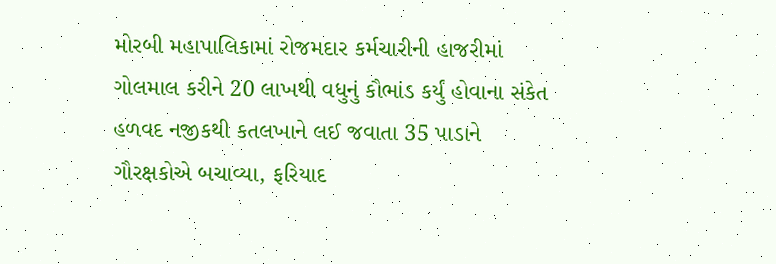મોરબી મહાપાલિકામાં રોજમદાર કર્મચારીની હાજરીમાં ગોલમાલ કરીને 20 લાખથી વધુનું કૌભાંડ કર્યું હોવાના સંકેત હળવદ નજીકથી કતલખાને લઈ જવાતા 35 પાડાને ગૌરક્ષકોએ બચાવ્યા, ફરિયાદ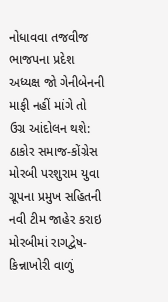નોધાવવા તજવીજ ભાજપના પ્રદેશ અધ્યક્ષ જો ગેનીબેનની માફી નહીં માંગે તો ઉગ્ર આંદોલન થશે: ઠાકોર સમાજ-કોંગ્રેસ મોરબી પરશુરામ યુવા ગ્રૂપના પ્રમુખ સહિતની નવી ટીમ જાહેર કરાઇ મોરબીમાં રાગદ્વેષ-કિન્નાખોરી વાળું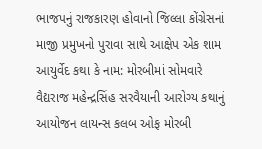ભાજપનું રાજકારણ હોવાનો જિલ્લા કોંગ્રેસનાં માજી પ્રમુખનો પુરાવા સાથે આક્ષેપ એક શામ આયુર્વેદ કથા કે નામ: મોરબીમાં સોમવારે વૈદ્યરાજ મહેન્દ્રસિંહ સરવૈયાની આરોગ્ય કથાનું આયોજન લાયન્સ કલબ ઓફ મોરબી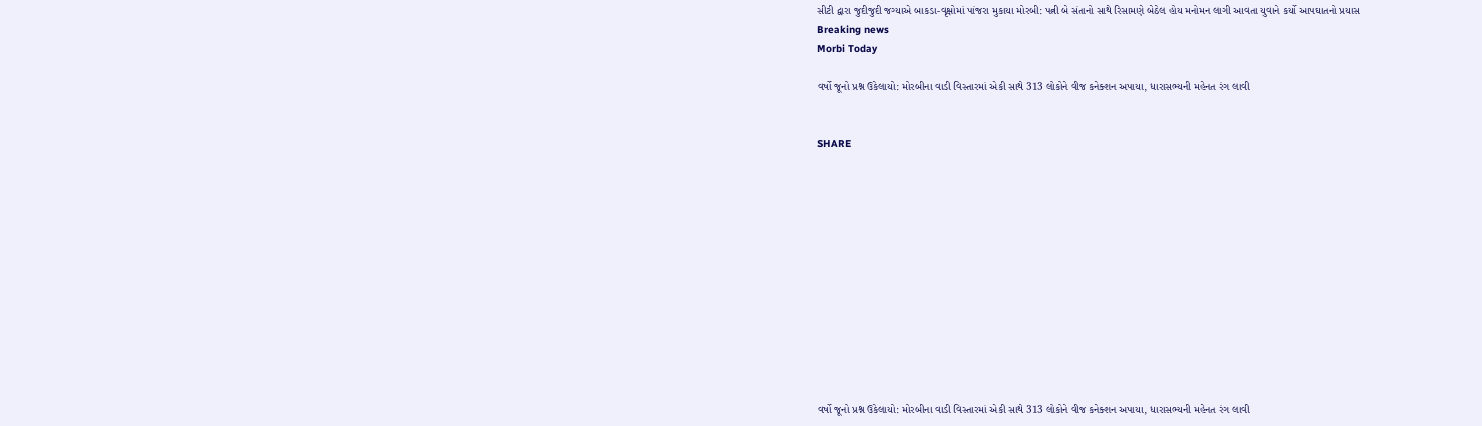સીટી દ્વારા જુદીજુદી જગ્યાએ બાકડા-વૃક્ષોમાં પાંજરા મુકાયા મોરબી: પત્ની બે સંતાનો સાથે રિસામણે બેઠેલ હોય મનોમન લાગી આવતા યુવાને કર્યો આપઘાતનો પ્રયાસ
Breaking news
Morbi Today

વર્ષો જૂનો પ્રશ્ન ઉકેલાયો: મોરબીના વાડી વિસ્તારમાં એકી સાથે 313 લોકોને વીજ કનેક્શન અપાયા, ધારાસભ્યની મહેનત રંગ લાવી


SHARE













વર્ષો જૂનો પ્રશ્ન ઉકેલાયો: મોરબીના વાડી વિસ્તારમાં એકી સાથે 313 લોકોને વીજ કનેક્શન અપાયા, ધારાસભ્યની મહેનત રંગ લાવી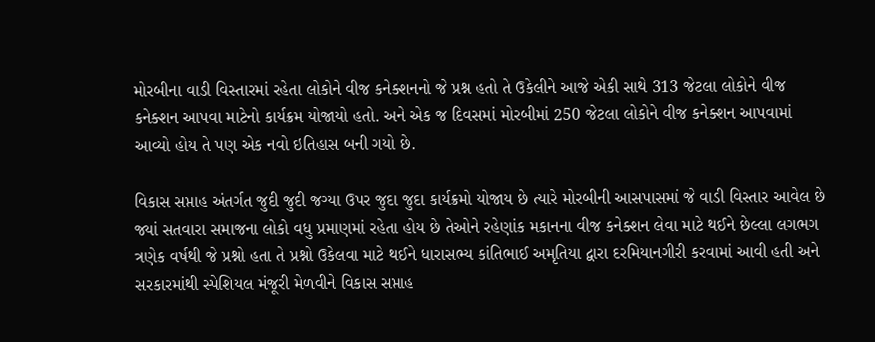મોરબીના વાડી વિસ્તારમાં રહેતા લોકોને વીજ કનેક્શનનો જે પ્રશ્ન હતો તે ઉકેલીને આજે એકી સાથે 313 જેટલા લોકોને વીજ કનેક્શન આપવા માટેનો કાર્યક્રમ યોજાયો હતો. અને એક જ દિવસમાં મોરબીમાં 250 જેટલા લોકોને વીજ કનેક્શન આપવામાં આવ્યો હોય તે પણ એક નવો ઇતિહાસ બની ગયો છે.

વિકાસ સપ્તાહ અંતર્ગત જુદી જુદી જગ્યા ઉપર જુદા જુદા કાર્યક્રમો યોજાય છે ત્યારે મોરબીની આસપાસમાં જે વાડી વિસ્તાર આવેલ છે જ્યાં સતવારા સમાજના લોકો વધુ પ્રમાણમાં રહેતા હોય છે તેઓને રહેણાંક મકાનના વીજ કનેક્શન લેવા માટે થઈને છેલ્લા લગભગ ત્રણેક વર્ષથી જે પ્રશ્નો હતા તે પ્રશ્નો ઉકેલવા માટે થઈને ધારાસભ્ય કાંતિભાઈ અમૃતિયા દ્વારા દરમિયાનગીરી કરવામાં આવી હતી અને સરકારમાંથી સ્પેશિયલ મંજૂરી મેળવીને વિકાસ સપ્તાહ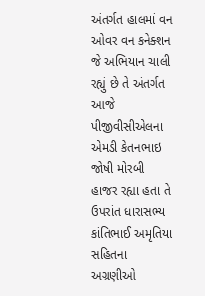અંતર્ગત હાલમાં વન ઓવર વન કનેક્શન જે અભિયાન ચાલી રહ્યું છે તે અંતર્ગત આજે પીજીવીસીએલના એમડી કેતનભાઇ જોષી મોરબી હાજર રહ્યા હતા તે ઉપરાંત ધારાસભ્ય કાંતિભાઈ અમૃતિયા સહિતના અગ્રણીઓ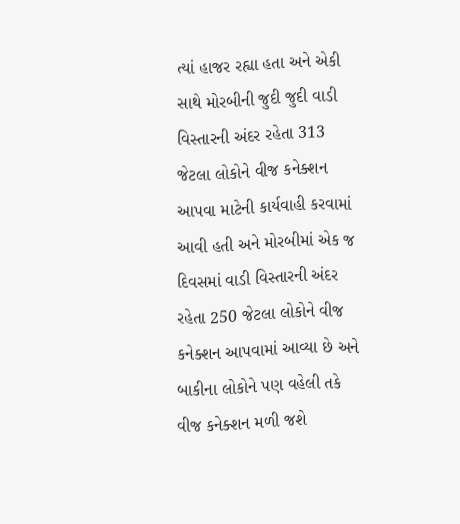ત્યાં હાજર રહ્યા હતા અને એકી સાથે મોરબીની જુદી જુદી વાડી વિસ્તારની અંદર રહેતા 313 જેટલા લોકોને વીજ કનેક્શન આપવા માટેની કાર્યવાહી કરવામાં આવી હતી અને મોરબીમાં એક જ દિવસમાં વાડી વિસ્તારની અંદર રહેતા 250 જેટલા લોકોને વીજ કનેક્શન આપવામાં આવ્યા છે અને બાકીના લોકોને પણ વહેલી તકે વીજ કનેક્શન મળી જશે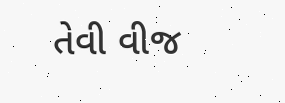તેવી વીજ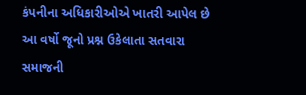કંપનીના અધિકારીઓએ ખાતરી આપેલ છે આ વર્ષો જૂનો પ્રશ્ન ઉકેલાતા સતવારા સમાજની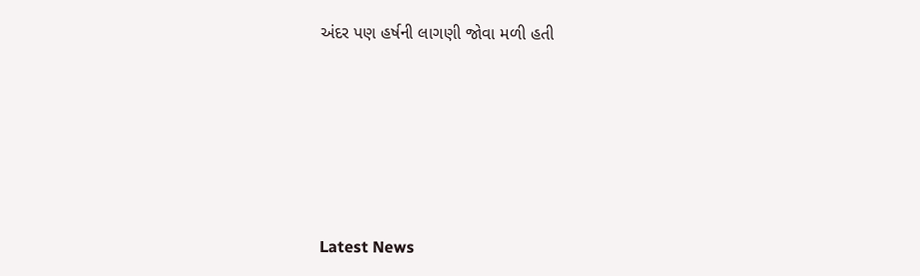અંદર પણ હર્ષની લાગણી જોવા મળી હતી






Latest News